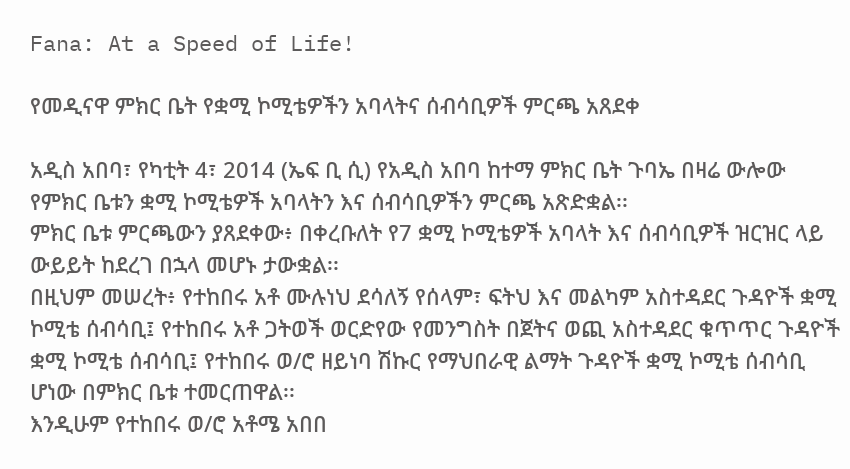Fana: At a Speed of Life!

የመዲናዋ ምክር ቤት የቋሚ ኮሚቴዎችን አባላትና ሰብሳቢዎች ምርጫ አጸደቀ

አዲስ አበባ፣ የካቲት 4፣ 2014 (ኤፍ ቢ ሲ) የአዲስ አበባ ከተማ ምክር ቤት ጉባኤ በዛሬ ውሎው የምክር ቤቱን ቋሚ ኮሚቴዎች አባላትን እና ሰብሳቢዎችን ምርጫ አጽድቋል፡፡
ምክር ቤቱ ምርጫውን ያጸደቀው፥ በቀረቡለት የ7 ቋሚ ኮሚቴዎች አባላት እና ሰብሳቢዎች ዝርዝር ላይ ውይይት ከደረገ በኋላ መሆኑ ታውቋል፡፡
በዚህም መሠረት፥ የተከበሩ አቶ ሙሉነህ ደሳለኝ የሰላም፣ ፍትህ እና መልካም አስተዳደር ጉዳዮች ቋሚ ኮሚቴ ሰብሳቢ፤ የተከበሩ አቶ ጋትወች ወርድየው የመንግስት በጀትና ወጪ አስተዳደር ቁጥጥር ጉዳዮች ቋሚ ኮሚቴ ሰብሳቢ፤ የተከበሩ ወ/ሮ ዘይነባ ሽኩር የማህበራዊ ልማት ጉዳዮች ቋሚ ኮሚቴ ሰብሳቢ ሆነው በምክር ቤቱ ተመርጠዋል፡፡
እንዲሁም የተከበሩ ወ/ሮ አቶሜ አበበ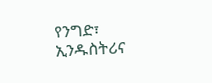የንግድ፣ ኢንዱስትሪና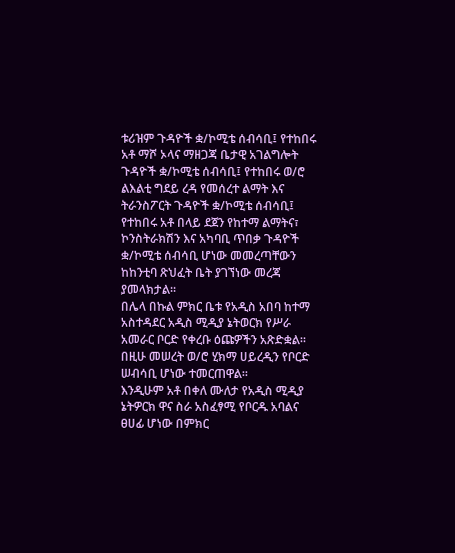ቱሪዝም ጉዳዮች ቋ/ኮሚቴ ሰብሳቢ፤ የተከበሩ አቶ ማሾ ኦላና ማዘጋጃ ቤታዊ አገልግሎት ጉዳዮች ቋ/ኮሚቴ ሰብሳቢ፤ የተከበሩ ወ/ሮ ልእልቲ ግደይ ረዳ የመሰረተ ልማት እና ትራንስፖርት ጉዳዮች ቋ/ኮሚቴ ሰብሳቢ፤ የተከበሩ አቶ በላይ ደጀን የከተማ ልማትና፣ ኮንስትራክሽን እና አካባቢ ጥበቃ ጉዳዮች ቋ/ኮሚቴ ሰብሳቢ ሆነው መመረጣቸውን ከከንቲባ ጽህፈት ቤት ያገኘነው መረጃ ያመላክታል፡፡
በሌላ በኩል ምክር ቤቱ የአዲስ አበባ ከተማ አስተዳደር አዲስ ሚዲያ ኔትወርክ የሥራ አመራር ቦርድ የቀረቡ ዕጩዎችን አጽድቋል፡፡
በዚሁ መሠረት ወ/ሮ ሂክማ ሀይረዲን የቦርድ ሠብሳቢ ሆነው ተመርጠዋል፡፡
እንዲሁም አቶ በቀለ ሙለታ የአዲስ ሚዲያ ኔትዎርክ ዋና ስራ አስፈፃሚ የቦርዱ አባልና ፀሀፊ ሆነው በምክር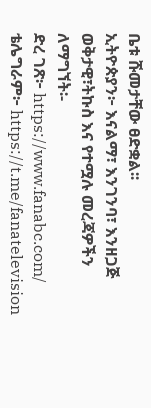ቤቱ ሹመታቸው ፀድቋል፡፡
ኢትዮጵያን፦ እናልማ፣ እንገንባ፣ እንዘጋጅ
ወቅታዊ፣ትኩስ እና የተሟሉ መረጃዎችን ለማግኘት፡-
ድረ ገጽ፦ https://www.fanabc.com/
ቴሌግራም፦ https://t.me/fanatelevision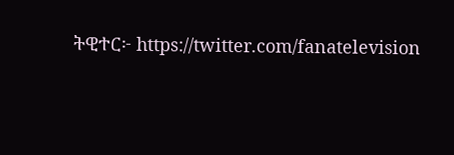ትዊተር፦ https://twitter.com/fanatelevision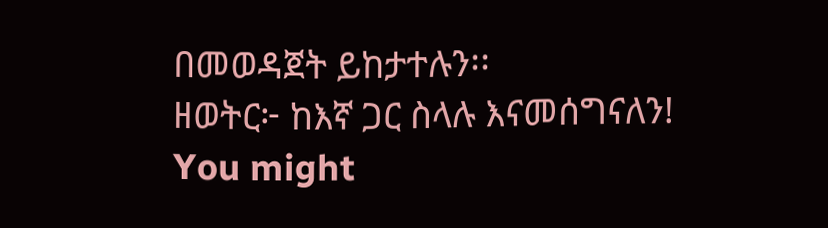በመወዳጀት ይከታተሉን፡፡
ዘወትር፦ ከእኛ ጋር ስላሉ እናመሰግናለን!
You might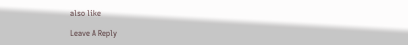also like

Leave A Reply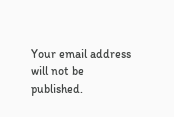Your email address will not be published.